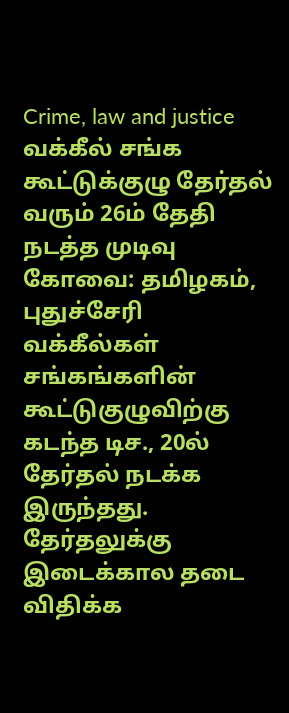Crime, law and justice
வக்கீல் சங்க கூட்டுக்குழு தேர்தல் வரும் 26ம் தேதி நடத்த முடிவு
கோவை: தமிழகம், புதுச்சேரி வக்கீல்கள் சங்கங்களின் கூட்டுகுழுவிற்கு கடந்த டிச., 20ல் தேர்தல் நடக்க இருந்தது. தேர்தலுக்கு இடைக்கால தடை விதிக்க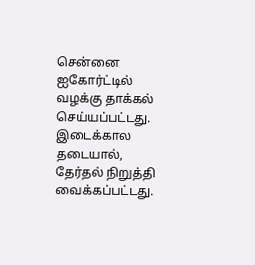சென்னை ஐகோர்ட்டில் வழக்கு தாக்கல் செய்யப்பட்டது.
இடைக்கால தடையால், தேர்தல் நிறுத்தி வைக்கப்பட்டது.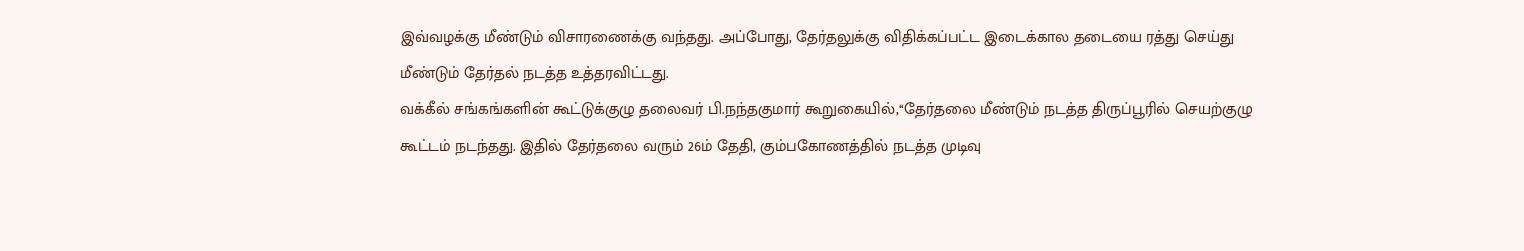இவ்வழக்கு மீண்டும் விசாரணைக்கு வந்தது. அப்போது, தேர்தலுக்கு விதிக்கப்பட்ட இடைக்கால தடையை ரத்து செய்து மீண்டும் தேர்தல் நடத்த உத்தரவிட்டது.
வக்கீல் சங்கங்களின் கூட்டுக்குழு தலைவர் பி.நந்தகுமார் கூறுகையில்,‘‘தேர்தலை மீண்டும் நடத்த திருப்பூரில் செயற்குழு கூட்டம் நடந்தது. இதில் தேர்தலை வரும் 26ம் தேதி, கும்பகோணத்தில் நடத்த முடிவு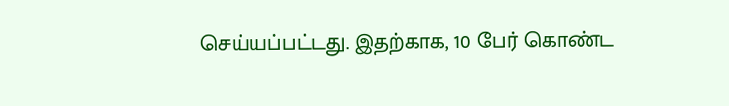செய்யப்பட்டது. இதற்காக, 10 பேர் கொண்ட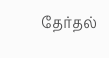தேர்தல்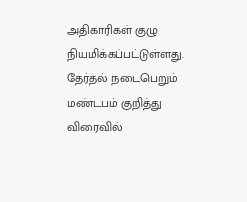அதிகாரிகள் குழு நியமிக்கப்பட்டுள்ளது. தேர்தல் நடைபெறும் மண்டபம் குறித்து விரைவில்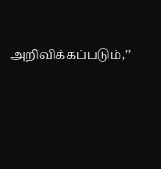அறிவிக்கப்படும்,’’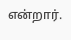என்றார்.